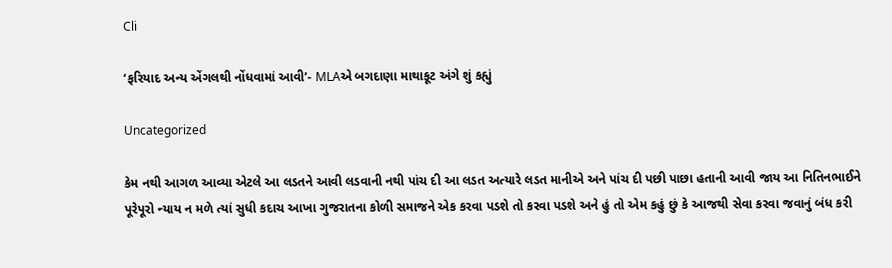Cli

‘ફરિયાદ અન્ય એંગલથી નોંધવામાં આવી’- MLAએ બગદાણા માથાકૂટ અંગે શું કહ્યું

Uncategorized

કેમ નથી આગળ આવ્યા એટલે આ લડતને આવી લડવાની નથી પાંચ દી આ લડત અત્યારે લડત માનીએ અને પાંચ દી પછી પાછા હતાની આવી જાય આ નિતિનભાઈને પૂરેપૂરો ન્યાય ન મળે ત્યાં સુધી કદાચ આખા ગુજરાતના કોળી સમાજને એક કરવા પડશે તો કરવા પડશે અને હું તો એમ કહું છું કે આજથી સેવા કરવા જવાનું બંધ કરી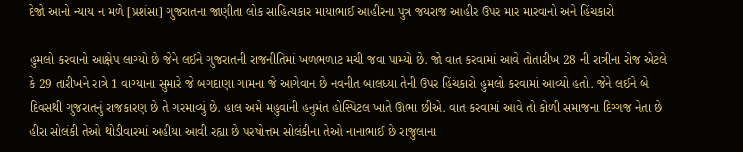દેજો આનો ન્યાય ન મળે [પ્રશંસા] ગુજરાતના જાણીતા લોક સાહિત્યકાર માયાભાઈ આહીરના પુત્ર જયરાજ આહીર ઉપર માર મારવાનો અને હિંચકારો

હુમલો કરવાનો આક્ષેપ લાગ્યો છે જેને લઈને ગુજરાતની રાજનીતિમાં ખળભળાટ મચી જવા પામ્યો છે. જો વાત કરવામાં આવે તોતારીખ 28 ની રાત્રીના રોજ એટલે કે 29 તારીખને રાત્રે 1 વાગ્યાના સુમારે જે બગદાણા ગામના જે આગેવાન છે નવનીત બાલધ્યા તેની ઉપર હિંચકારો હુમલો કરવામાં આવ્યો હતો. જેને લઈને બે દિવસથી ગુજરાતનું રાજકારણ છે તે ગરમાવ્યું છે. હાલ અમે મહુવાની હનુમંત હોસ્પિટલ ખાતે ઊભા છીએ. વાત કરવામાં આવે તો કોળી સમાજના દિગ્ગજ નેતા છે હીરા સોલંકી તેઓ થોડીવારમાં અહીયા આવી રહ્યા છે પરષોત્તમ સોલંકીના તેઓ નાનાભાઈ છે રાજુલાના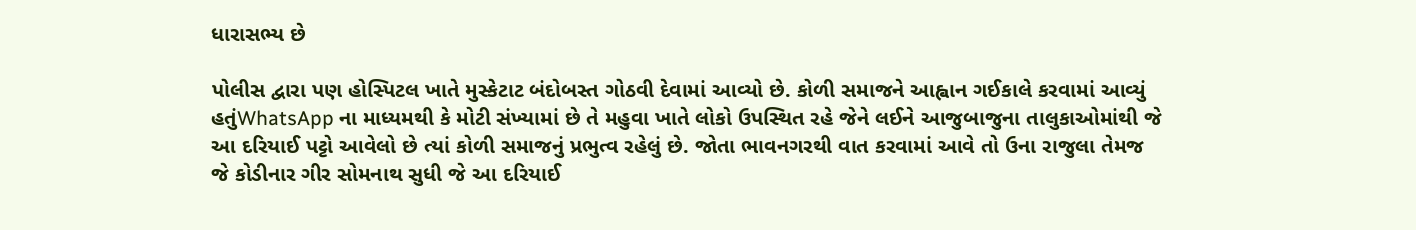ધારાસભ્ય છે

પોલીસ દ્વારા પણ હોસ્પિટલ ખાતે મુસ્કેટાટ બંદોબસ્ત ગોઠવી દેવામાં આવ્યો છે. કોળી સમાજને આહ્વાન ગઈકાલે કરવામાં આવ્યું હતુંWhatsApp ના માધ્યમથી કે મોટી સંખ્યામાં છે તે મહુવા ખાતે લોકો ઉપસ્થિત રહે જેને લઈને આજુબાજુના તાલુકાઓમાંથી જે આ દરિયાઈ પટ્ટો આવેલો છે ત્યાં કોળી સમાજનું પ્રભુત્વ રહેલું છે. જોતા ભાવનગરથી વાત કરવામાં આવે તો ઉના રાજુલા તેમજ જે કોડીનાર ગીર સોમનાથ સુધી જે આ દરિયાઈ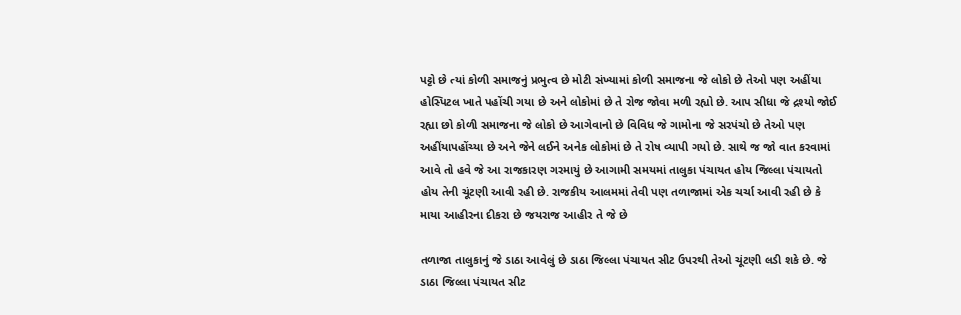પટ્ટો છે ત્યાં કોળી સમાજનું પ્રભુત્વ છે મોટી સંખ્યામાં કોળી સમાજના જે લોકો છે તેઓ પણ અહીંયા હોસ્પિટલ ખાતે પહોંચી ગયા છે અને લોકોમાં છે તે રોજ જોવા મળી રહ્યો છે. આપ સીધા જે દ્રશ્યો જોઈ રહ્યા છો કોળી સમાજના જે લોકો છે આગેવાનો છે વિવિધ જે ગામોના જે સરપંચો છે તેઓ પણ અહીંયાપહોંચ્યા છે અને જેને લઈને અનેક લોકોમાં છે તે રોષ વ્યાપી ગયો છે. સાથે જ જો વાત કરવામાં આવે તો હવે જે આ રાજકારણ ગરમાયું છે આગામી સમયમાં તાલુકા પંચાયત હોય જિલ્લા પંચાયતો હોય તેની ચૂંટણી આવી રહી છે. રાજકીય આલમમાં તેવી પણ તળાજામાં એક ચર્ચા આવી રહી છે કે માયા આહીરના દીકરા છે જયરાજ આહીર તે જે છે

તળાજા તાલુકાનું જે ડાઠા આવેલું છે ડાઠા જિલ્લા પંચાયત સીટ ઉપરથી તેઓ ચૂંટણી લડી શકે છે. જે ડાઠા જિલ્લા પંચાયત સીટ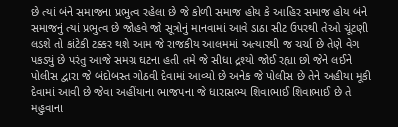છે ત્યાં બંને સમાજના પ્રભુત્વ રહેલા છે જે કોળી સમાજ હોય કે આહિર સમાજ હોય બંને સમાજનું ત્યાં પ્રભુત્વ છે જોહવે જો સૂત્રોનું માનવામાં આવે ડાઠા સીટ ઉપરથી તેઓ ચૂંટણી લડશે તો કાંટેકી ટક્કર થશે આમ જે રાજકીય આલમમાં અત્યારથી જ ચર્ચા છે તેણે વેગ પકડ્યું છે પરંતુ આજે સમગ્ર ઘટના હતી તમે જે સીધા દ્રશ્યો જોઈ રહ્યા છો જેને લઈને પોલીસ દ્વારા જે બંદોબસ્ત ગોઠવી દેવામાં આવ્યો છે અનેક જે પોલીસ છે તેને અહીયા મૂકી દેવામાં આવી છે જેવા અહીંયાના ભાજપના જે ધારાસભ્ય શિવાભાઈ શિવાભાઈ છે તે મહુવાના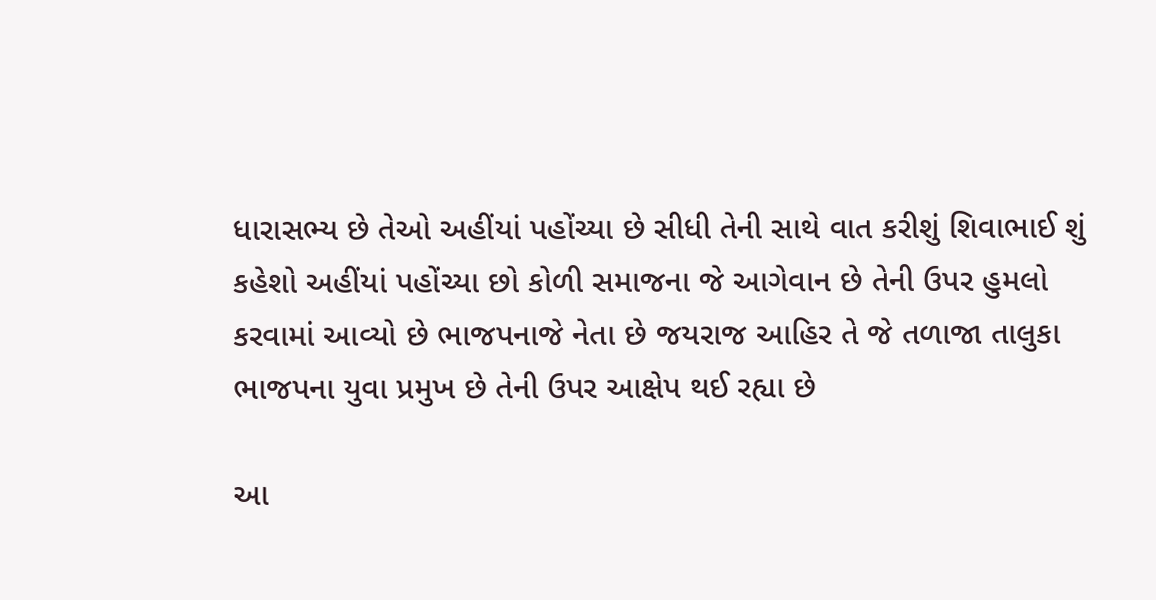ધારાસભ્ય છે તેઓ અહીંયાં પહોંચ્યા છે સીધી તેની સાથે વાત કરીશું શિવાભાઈ શું કહેશો અહીંયાં પહોંચ્યા છો કોળી સમાજના જે આગેવાન છે તેની ઉપર હુમલો કરવામાં આવ્યો છે ભાજપનાજે નેતા છે જયરાજ આહિર તે જે તળાજા તાલુકા ભાજપના યુવા પ્રમુખ છે તેની ઉપર આક્ષેપ થઈ રહ્યા છે

આ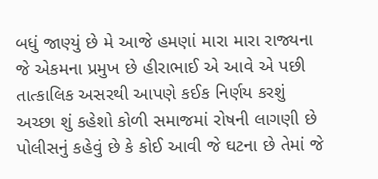બધું જાણ્યું છે મે આજે હમણાં મારા મારા રાજ્યના જે એકમના પ્રમુખ છે હીરાભાઈ એ આવે એ પછી તાત્કાલિક અસરથી આપણે કઈક નિર્ણય કરશું અચ્છા શું કહેશો કોળી સમાજમાં રોષની લાગણી છે પોલીસનું કહેવું છે કે કોઈ આવી જે ઘટના છે તેમાં જે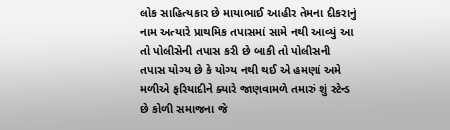લોક સાહિત્યકાર છે માયાભાઈ આહીર તેમના દીકરાનું નામ અત્યારે પ્રાથમિક તપાસમાં સામે નથી આવ્યું આ તો પોલીસેની તપાસ કરી છે બાકી તો પોલીસની તપાસ યોગ્ય છે કે યોગ્ય નથી થઈ એ હમણાં અમે મળીએ ફરિયાદીને ક્યારે જાણવામળે તમારું શું સ્ટેન્ડ છે કોળી સમાજના જે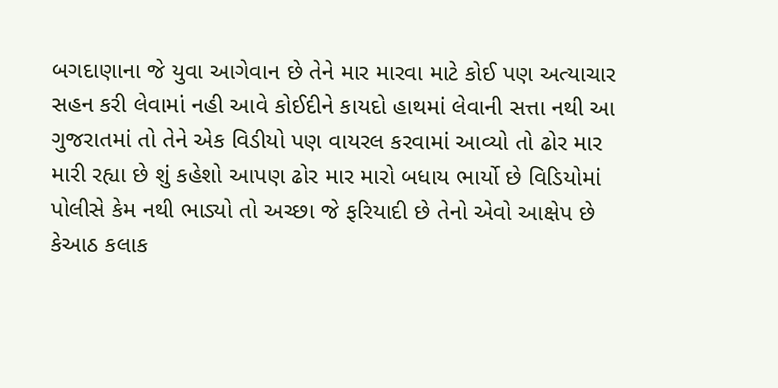બગદાણાના જે યુવા આગેવાન છે તેને માર મારવા માટે કોઈ પણ અત્યાચાર સહન કરી લેવામાં નહી આવે કોઈદીને કાયદો હાથમાં લેવાની સત્તા નથી આ ગુજરાતમાં તો તેને એક વિડીયો પણ વાયરલ કરવામાં આવ્યો તો ઢોર માર મારી રહ્યા છે શું કહેશો આપણ ઢોર માર મારો બધાય ભાર્યો છે વિડિયોમાં પોલીસે કેમ નથી ભાડ્યો તો અચ્છા જે ફરિયાદી છે તેનો એવો આક્ષેપ છે કેઆઠ કલાક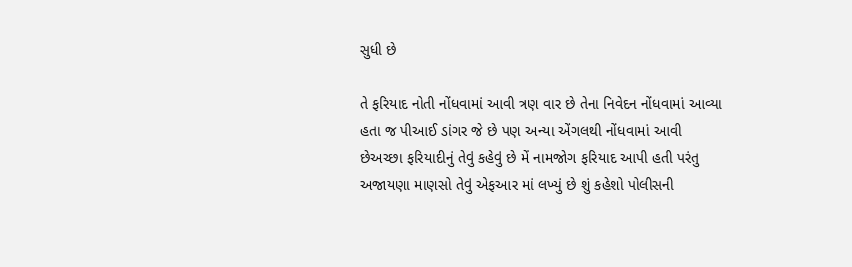સુધી છે

તે ફરિયાદ નોતી નોંધવામાં આવી ત્રણ વાર છે તેના નિવેદન નોંધવામાં આવ્યા હતા જ પીઆઈ ડાંગર જે છે પણ અન્યા એંગલથી નોંધવામાં આવી છેઅચ્છા ફરિયાદીનું તેવું કહેવું છે મેં નામજોગ ફરિયાદ આપી હતી પરંતુ અજાયણા માણસો તેવું એફઆર માં લખ્યું છે શું કહેશો પોલીસની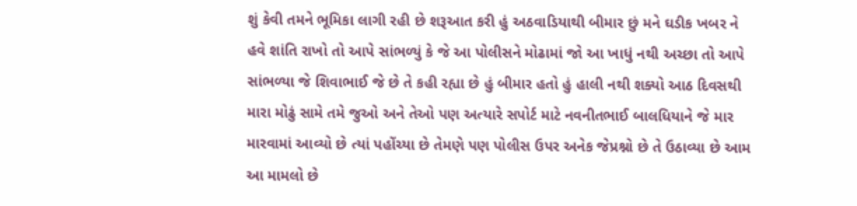શું કેવી તમને ભૂમિકા લાગી રહી છે શરૂઆત કરી હું અઠવાડિયાથી બીમાર છું મને ઘડીક ખબર ને હવે શાંતિ રાખો તો આપે સાંભળ્યું કે જે આ પોલીસને મોઢામાં જો આ ખાધું નથી અચ્છા તો આપે સાંભળ્યા જે શિવાભાઈ જે છે તે કહી રહ્યા છે હું બીમાર હતો હું હાલી નથી શક્યો આઠ દિવસથી મારા મોઢું સામે તમે જુઓ અને તેઓ પણ અત્યારે સપોર્ટ માટે નવનીતભાઈ બાલધિયાને જે માર મારવામાં આવ્યો છે ત્યાં પહોંચ્યા છે તેમણે પણ પોલીસ ઉપર અનેક જેપ્રશ્નો છે તે ઉઠાવ્યા છે આમ આ મામલો છે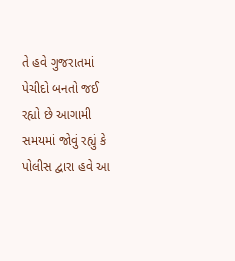તે હવે ગુજરાતમાં પેચીદો બનતો જઈ રહ્યો છે આગામી સમયમાં જોવું રહ્યું કે પોલીસ દ્વારા હવે આ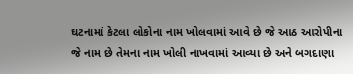ઘટનામાં કેટલા લોકોના નામ ખોલવામાં આવે છે જે આઠ આરોપીના જે નામ છે તેમના નામ ખોલી નાખવામાં આવ્યા છે અને બગદાણા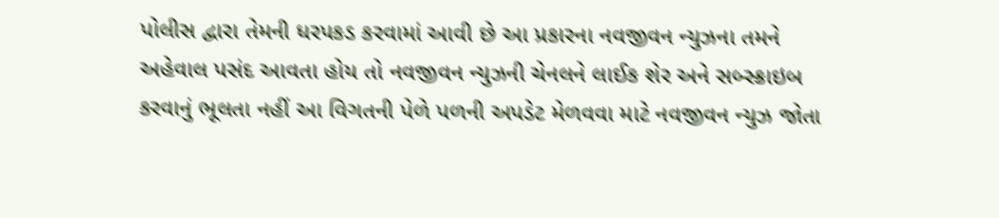પોલીસ દ્વારા તેમની ધરપકડ કરવામાં આવી છે આ પ્રકારના નવજીવન ન્યુઝના તમને અહેવાલ પસંદ આવતા હોય તો નવજીવન ન્યુઝની ચેનલને લાઈક શેર અને સબ્સ્ક્રાઇબ કરવાનું ભૂલતા નહીં આ વિગતની પેળે પળની અપડેટ મેળવવા માટે નવજીવન ન્યુઝ જોતા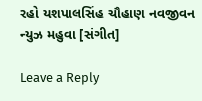રહો યશપાલસિંહ ચૌહાણ નવજીવન ન્યુઝ મહુવા [સંગીત]

Leave a Reply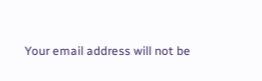Your email address will not be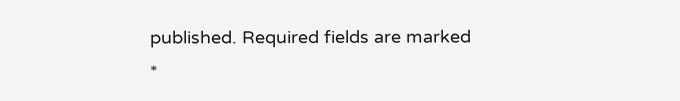published. Required fields are marked *